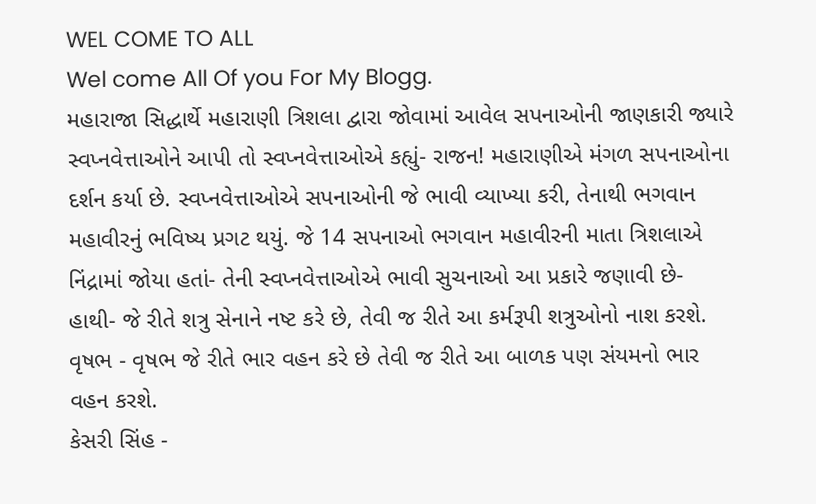WEL COME TO ALL
Wel come All Of you For My Blogg.
મહારાજા સિદ્ધાર્થે મહારાણી ત્રિશલા દ્વારા જોવામાં આવેલ સપનાઓની જાણકારી જ્યારે સ્વપ્નવેત્તાઓને આપી તો સ્વપ્નવેત્તાઓએ કહ્યું- રાજન! મહારાણીએ મંગળ સપનાઓના દર્શન કર્યા છે. સ્વપ્નવેત્તાઓએ સપનાઓની જે ભાવી વ્યાખ્યા કરી, તેનાથી ભગવાન મહાવીરનું ભવિષ્ય પ્રગટ થયું. જે 14 સપનાઓ ભગવાન મહાવીરની માતા ત્રિશલાએ નિંદ્રામાં જોયા હતાં- તેની સ્વપ્નવેત્તાઓએ ભાવી સુચનાઓ આ પ્રકારે જણાવી છે-
હાથી- જે રીતે શત્રુ સેનાને નષ્ટ કરે છે, તેવી જ રીતે આ કર્મરૂપી શત્રુઓનો નાશ કરશે.
વૃષભ - વૃષભ જે રીતે ભાર વહન કરે છે તેવી જ રીતે આ બાળક પણ સંયમનો ભાર વહન કરશે.
કેસરી સિંહ -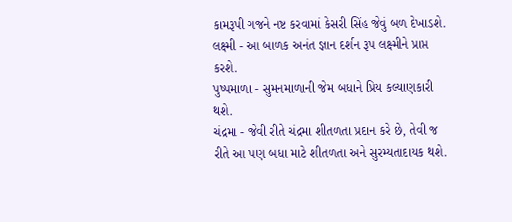કામરૂપી ગજને નષ્ટ કરવામાં કેસરી સિંહ જેવું બળ દેખાડશે.
લક્ષ્મી - આ બાળક અનંત જ્ઞાન દર્શન રૂપ લક્ષ્મીને પ્રાપ્ત કરશે.
પુષ્પમાળા - સુમનમાળાની જેમ બધાને પ્રિય કલ્યાણકારી થશે.
ચંદ્રમા - જેવી રીતે ચંદ્રમા શીતળતા પ્રદાન કરે છે, તેવી જ રીતે આ પણ બધા માટે શીતળતા અને સુરમ્યતાદાયક થશે.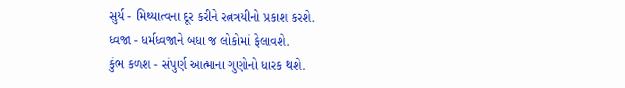સુર્ય - મિથ્યાત્વના દૂર કરીને રત્નત્રયીનો પ્રકાશ કરશે.
ધ્વજા - ધર્મધ્વજાને બધા જ લોકોમાં ફેલાવશે.
કુંભ કળશ - સંપુર્ણ આત્માના ગુણોનો ધારક થશે.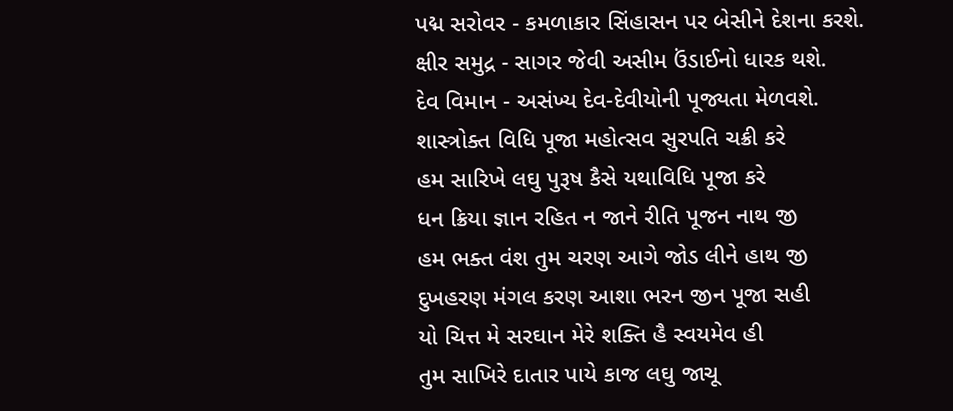પદ્મ સરોવર - કમળાકાર સિંહાસન પર બેસીને દેશના કરશે.
ક્ષીર સમુદ્ર - સાગર જેવી અસીમ ઉંડાઈનો ધારક થશે.
દેવ વિમાન - અસંખ્ય દેવ-દેવીયોની પૂજ્યતા મેળવશે.
શાસ્ત્રોક્ત વિધિ પૂજા મહોત્સવ સુરપતિ ચક્રી કરે
હમ સારિખે લઘુ પુરૂષ કૈસે યથાવિધિ પૂજા કરે
ધન ક્રિયા જ્ઞાન રહિત ન જાને રીતિ પૂજન નાથ જી
હમ ભક્ત વંશ તુમ ચરણ આગે જોડ લીને હાથ જી
દુખહરણ મંગલ કરણ આશા ભરન જીન પૂજા સહી
યો ચિત્ત મે સરઘાન મેરે શક્તિ હૈ સ્વયમેવ હી
તુમ સાખિરે દાતાર પાયે કાજ લઘુ જાચૂ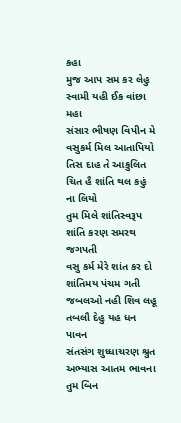કહા
મુજ આપ સમ કર લેહુ સ્વામી યહી ઈક વાંછા મહા
સંસાર ભીષણ વિપીન મે વસુકર્મ મિલ આતાપિયો
તિસ દાહ તે આકુલિત ચિત હૈ શાંતિ થલ કહું ના લિયો
તુમ મિલે શાંતિસ્વરૂપ શાંતિ કરણ સમરથ જગપતી
વસુ કર્મ મેરે શાંત કર દો શાંતિમય પંચમ ગતી
જબલઓ નહી શિવ લહૂ તબલૌ દેહુ યહ ધન પાવન
સંતસંગ શુધ્ધાચરણ શ્રુત અભ્યાસ આતમ ભાવના
તુમ બિન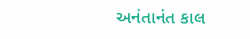અનંતાનંત કાલ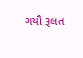ગયૌ રૂલત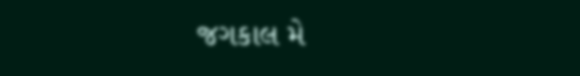જગકાલ મે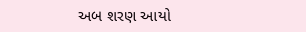અબ શરણ આયો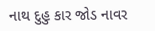નાથ દુહુ કાર જોડ નાવર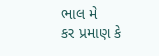ભાલ મે
કર પ્રમાણ કે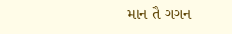માન તૈ ગગન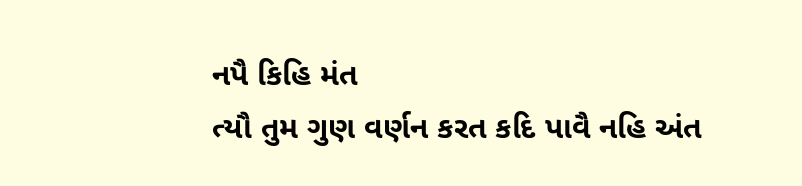નપૈ કિહિ મંત
ત્યૌ તુમ ગુણ વર્ણન કરત કદિ પાવૈ નહિ અંત